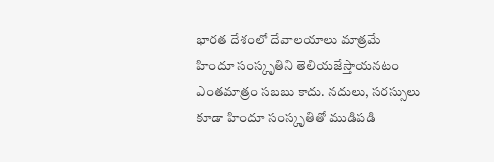భారత దేశంలో దేవాలయాలు మాత్రమే హిందూ సంస్కృతిని తెలియజేస్తాయనటం ఎంతమాత్రం సబబు కాదు. నదులు, సరస్సులు కూడా హిందూ సంస్కృతితో ముడిపడి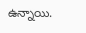ఉన్నాయి.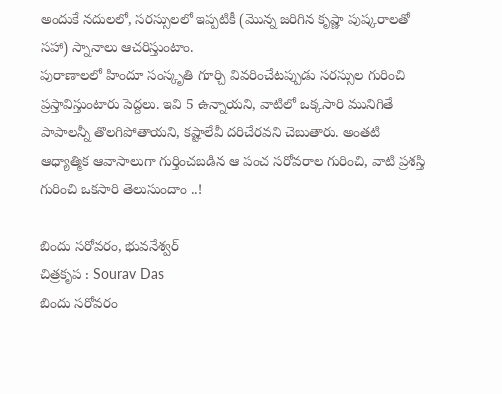అందుకే నదులలో, సరస్సులలో ఇప్పటికీ (మొన్న జరిగిన కృష్ణా పుష్కరాలతో సహా) స్నానాలు ఆచరిస్తుంటాం.
పురాణాలలో హిందూ సంస్కృతి గూర్చి వివరించేటప్పుడు సరస్సుల గురించి ప్రస్తావిస్తుంటారు పెద్దలు. ఇవి 5 ఉన్నాయని, వాటిలో ఒక్కసారి మునిగితే పాపాలన్నీ తొలగిపోతాయని, కష్టాలేవీ దరిచేరవని చెబుతారు. అంతటి ఆధ్యాత్మిక ఆవాసాలుగా గుర్తించబడిన ఆ పంచ సరోవరాల గురించి, వాటి ప్రశస్తి గురించి ఒకసారి తెలుసుందాం ..!

బిందు సరోవరం, భువనేశ్వర్
చిత్రకృప : Sourav Das
బిందు సరోవరం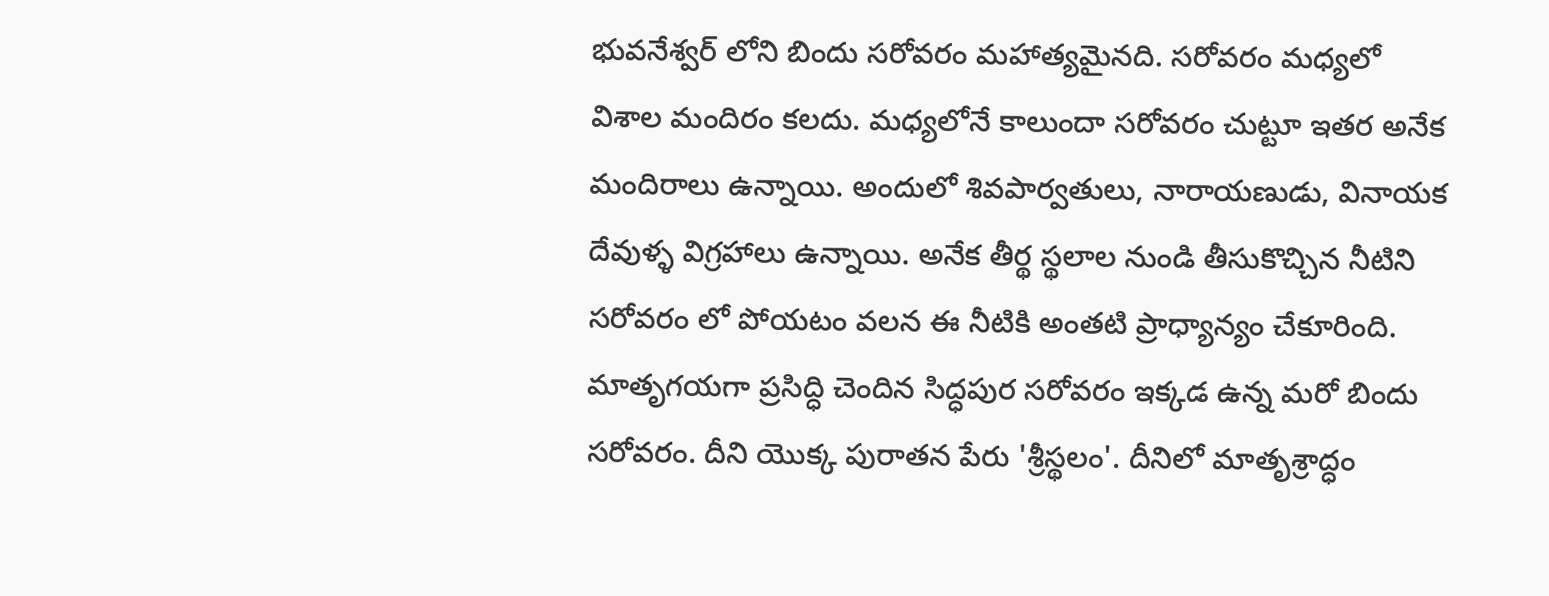భువనేశ్వర్ లోని బిందు సరోవరం మహాత్యమైనది. సరోవరం మధ్యలో విశాల మందిరం కలదు. మధ్యలోనే కాలుందా సరోవరం చుట్టూ ఇతర అనేక మందిరాలు ఉన్నాయి. అందులో శివపార్వతులు, నారాయణుడు, వినాయక దేవుళ్ళ విగ్రహాలు ఉన్నాయి. అనేక తీర్థ స్థలాల నుండి తీసుకొచ్చిన నీటిని సరోవరం లో పోయటం వలన ఈ నీటికి అంతటి ప్రాధ్యాన్యం చేకూరింది.
మాతృగయగా ప్రసిద్ధి చెందిన సిద్ధపుర సరోవరం ఇక్కడ ఉన్న మరో బిందు సరోవరం. దీని యొక్క పురాతన పేరు 'శ్రీస్థలం'. దీనిలో మాతృశ్రాద్ధం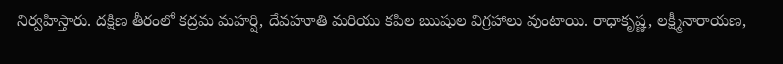నిర్వహిస్తారు. దక్షిణ తీరంలో కద్రమ మహర్షి, దేవహూతి మరియు కపిల ఋషుల విగ్రహాలు వుంటాయి. రాధాకృష్ణ, లక్ష్మీనారాయణ,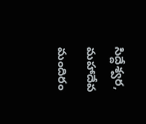సిద్దేశ్వర, మహాదేవ మందిరం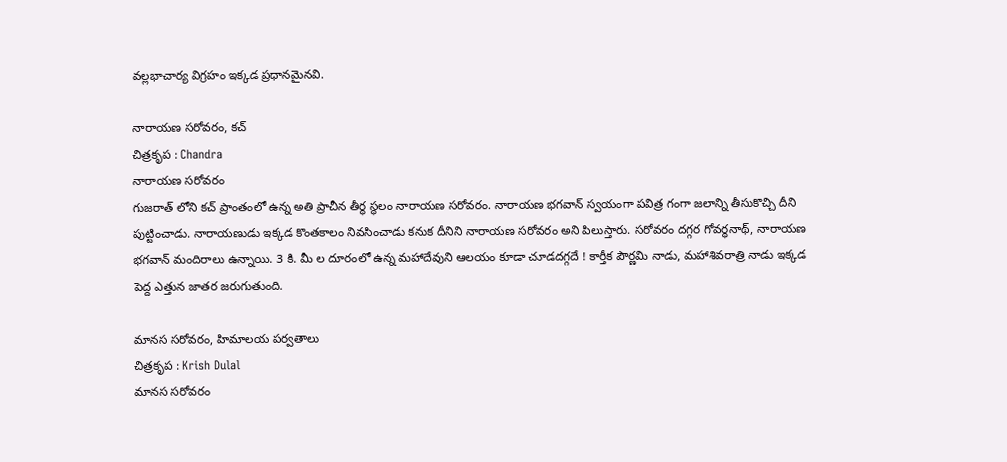వల్లభాచార్య విగ్రహం ఇక్కడ ప్రధానమైనవి.

నారాయణ సరోవరం, కచ్
చిత్రకృప : Chandra
నారాయణ సరోవరం
గుజరాత్ లోని కచ్ ప్రాంతంలో ఉన్న అతి ప్రాచీన తీర్థ స్థలం నారాయణ సరోవరం. నారాయణ భగవాన్ స్వయంగా పవిత్ర గంగా జలాన్ని తీసుకొచ్చి దీని పుట్టించాడు. నారాయణుడు ఇక్కడ కొంతకాలం నివసించాడు కనుక దీనిని నారాయణ సరోవరం అని పిలుస్తారు. సరోవరం దగ్గర గోవర్ధనాథ్, నారాయణ భగవాన్ మందిరాలు ఉన్నాయి. 3 కి. మీ ల దూరంలో ఉన్న మహాదేవుని ఆలయం కూడా చూడదగ్గదే ! కార్తీక పౌర్ణమి నాడు, మహాశివరాత్రి నాడు ఇక్కడ పెద్ద ఎత్తున జాతర జరుగుతుంది.

మానస సరోవరం, హిమాలయ పర్వతాలు
చిత్రకృప : Krish Dulal
మానస సరోవరం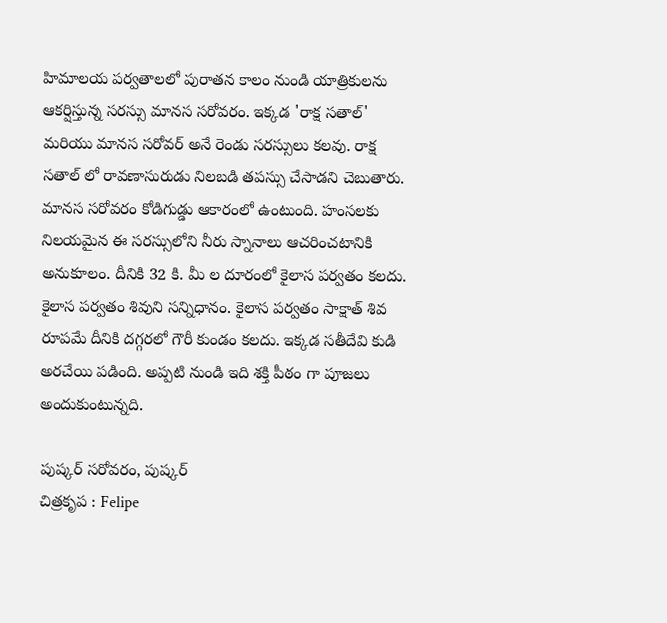హిమాలయ పర్వతాలలో పురాతన కాలం నుండి యాత్రికులను ఆకర్షిస్తున్న సరస్సు మానస సరోవరం. ఇక్కడ 'రాక్ష సతాల్' మరియు మానస సరోవర్ అనే రెండు సరస్సులు కలవు. రాక్ష సతాల్ లో రావణాసురుడు నిలబడి తపస్సు చేసాడని చెబుతారు.
మానస సరోవరం కోడిగుడ్డు ఆకారంలో ఉంటుంది. హంసలకు నిలయమైన ఈ సరస్సులోని నీరు స్నానాలు ఆచరించటానికి అనుకూలం. దీనికి 32 కి. మీ ల దూరంలో కైలాస పర్వతం కలదు.
కైలాస పర్వతం శివుని సన్నిధానం. కైలాస పర్వతం సాక్షాత్ శివ రూపమే దీనికి దగ్గరలో గౌరీ కుండం కలదు. ఇక్కడ సతీదేవి కుడి అరచేయి పడింది. అప్పటి నుండి ఇది శక్తి పీఠం గా పూజలు అందుకుంటున్నది.

పుష్కర్ సరోవరం, పుష్కర్
చిత్రకృప : Felipe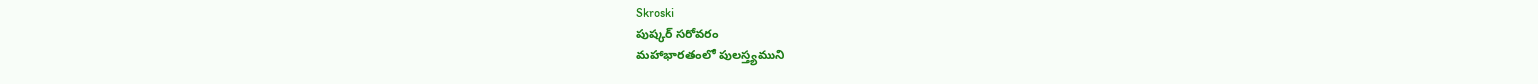Skroski
పుష్కర్ సరోవరం
మహాభారతంలో పులస్త్యముని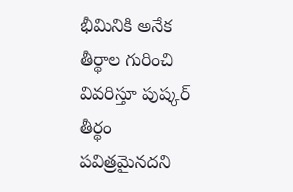భీమినికి అనేక తీర్థాల గురించి వివరిస్తూ పుష్కర్ తీర్థం పవిత్రమైనదని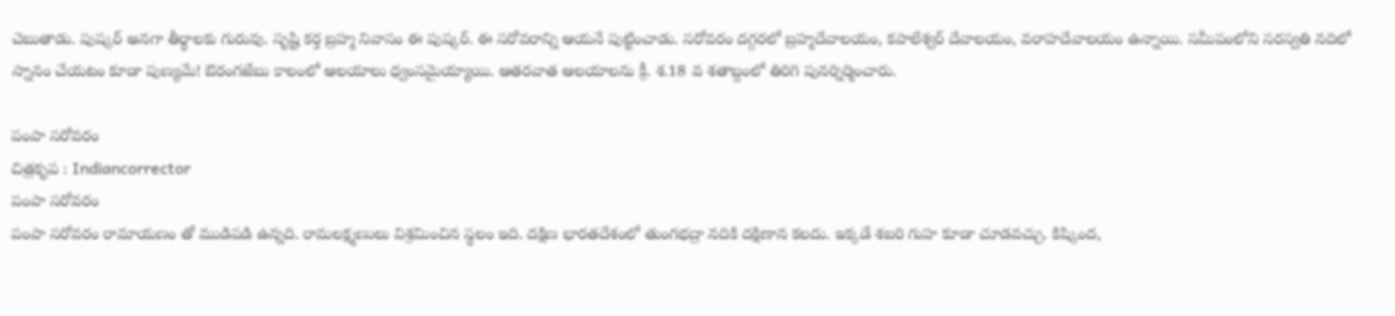చెబుతాడు. పుష్కర్ అనగా తీర్థాలకు గురువు. సృష్టి కర్త బ్రహ్మ నివాసం ఈ పుష్కర్. ఈ సరోవరాన్ని ఆయనే పుట్టించాడు. సరోవరం దగ్గరలో బ్రహ్మదేవాలయం, కపాలేశ్వర్ దేవాలయం, వరాహదేవాలయం ఉన్నాయి. సమీపంలోని సరస్వతి నదిలో స్నానం చేయటం కూడా పుణ్యమే! ఔరంగజేబు కాలంలో ఆలయాలు ధ్వంసమైయ్యాయి. ఆతరవాత ఆలయాలను క్రీ. శ.18 వ శతాబ్దంలో తిరిగి పునర్నిర్మించారు.

పంపా సరోవరం
చిత్రకృప : Indiancorrector
పంపా సరోవరం
పంపా సరోవరం రామాయణం తో ముడిపడి ఉన్నది. రామలక్ష్మణులు విశ్రమించిన స్థలం ఇది. దక్షిణ భారతదేశంలో తుంగభద్రా నదికి దక్షిణాన కలదు. ఇక్కడే శబరి గుహ కూడా చూడవచ్చు. కిష్కింద,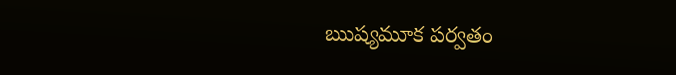ఋష్యమూక పర్వతం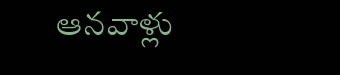ఆనవాళ్లు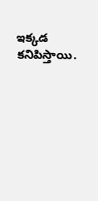ఇక్కడ కనిపిస్తాయి.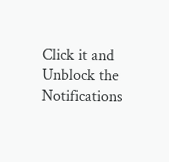Click it and Unblock the Notifications